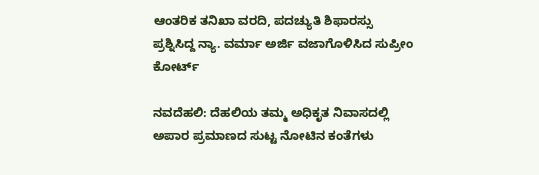ಆಂತರಿಕ ತನಿಖಾ ವರದಿ, ಪದಚ್ಯುತಿ ಶಿಫಾರಸ್ಸು ಪ್ರಶ್ನಿಸಿದ್ದ ನ್ಯಾ. ವರ್ಮಾ ಅರ್ಜಿ ವಜಾಗೊಳಿಸಿದ ಸುಪ್ರೀಂ ಕೋರ್ಟ್‌

ನವದೆಹಲಿ: ದೆಹಲಿಯ ತಮ್ಮ ಅಧಿಕೃತ ನಿವಾಸದಲ್ಲಿ ಅಪಾರ ಪ್ರಮಾಣದ ಸುಟ್ಟ ನೋಟಿನ ಕಂತೆಗಳು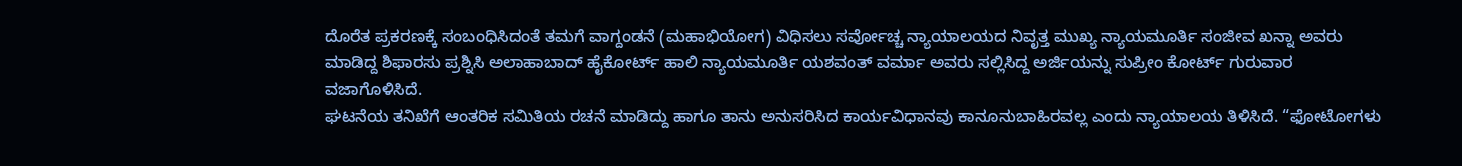ದೊರೆತ ಪ್ರಕರಣಕ್ಕೆ ಸಂಬಂಧಿಸಿದಂತೆ ತಮಗೆ ವಾಗ್ದಂಡನೆ (ಮಹಾಭಿಯೋಗ) ವಿಧಿಸಲು ಸರ್ವೋಚ್ಚ ನ್ಯಾಯಾಲಯದ ನಿವೃತ್ತ ಮುಖ್ಯ ನ್ಯಾಯಮೂರ್ತಿ ಸಂಜೀವ ಖನ್ನಾ ಅವರು ಮಾಡಿದ್ದ ಶಿಫಾರಸು ಪ್ರಶ್ನಿಸಿ ಅಲಾಹಾಬಾದ್‌ ಹೈಕೋರ್ಟ್‌ ಹಾಲಿ ನ್ಯಾಯಮೂರ್ತಿ ಯಶವಂತ್‌ ವರ್ಮಾ ಅವರು ಸಲ್ಲಿಸಿದ್ದ ಅರ್ಜಿಯನ್ನು ಸುಪ್ರೀಂ ಕೋರ್ಟ್ ಗುರುವಾರ ವಜಾಗೊಳಿಸಿದೆ.
ಘಟನೆಯ ತನಿಖೆಗೆ ಆಂತರಿಕ ಸಮಿತಿಯ ರಚನೆ ಮಾಡಿದ್ದು ಹಾಗೂ ತಾನು ಅನುಸರಿಸಿದ ಕಾರ್ಯವಿಧಾನವು ಕಾನೂನುಬಾಹಿರವಲ್ಲ ಎಂದು ನ್ಯಾಯಾಲಯ ತಿಳಿಸಿದೆ. “ಫೋಟೋಗಳು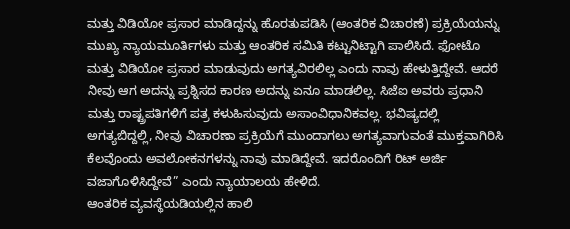ಮತ್ತು ವಿಡಿಯೋ ಪ್ರಸಾರ ಮಾಡಿದ್ದನ್ನು ಹೊರತುಪಡಿಸಿ (ಆಂತರಿಕ ವಿಚಾರಣೆ) ಪ್ರಕ್ರಿಯೆಯನ್ನು ಮುಖ್ಯ ನ್ಯಾಯಮೂರ್ತಿಗಳು ಮತ್ತು ಆಂತರಿಕ ಸಮಿತಿ ಕಟ್ಟುನಿಟ್ಟಾಗಿ ಪಾಲಿಸಿದೆ. ಫೋಟೊ ಮತ್ತು ವಿಡಿಯೋ ಪ್ರಸಾರ ಮಾಡುವುದು ಅಗತ್ಯವಿರಲಿಲ್ಲ ಎಂದು ನಾವು ಹೇಳುತ್ತಿದ್ದೇವೆ. ಆದರೆ ನೀವು ಆಗ ಅದನ್ನು ಪ್ರಶ್ನಿಸದ ಕಾರಣ ಅದನ್ನು ಏನೂ ಮಾಡಲಿಲ್ಲ. ಸಿಜೆಐ ಅವರು ಪ್ರಧಾನಿ ಮತ್ತು ರಾಷ್ಟ್ರಪತಿಗಳಿಗೆ ಪತ್ರ ಕಳುಹಿಸುವುದು ಅಸಾಂವಿಧಾನಿಕವಲ್ಲ. ಭವಿಷ್ಯದಲ್ಲಿ ಅಗತ್ಯಬಿದ್ದಲ್ಲಿ, ನೀವು ವಿಚಾರಣಾ ಪ್ರಕ್ರಿಯೆಗೆ ಮುಂದಾಗಲು ಅಗತ್ಯವಾಗುವಂತೆ ಮುಕ್ತವಾಗಿರಿಸಿ ಕೆಲವೊಂದು ಅವಲೋಕನಗಳನ್ನು ನಾವು ಮಾಡಿದ್ದೇವೆ. ಇದರೊಂದಿಗೆ ರಿಟ್ ಅರ್ಜಿ ವಜಾಗೊಳಿಸಿದ್ದೇವೆ” ಎಂದು ನ್ಯಾಯಾಲಯ ಹೇಳಿದೆ.
ಆಂತರಿಕ ವ್ಯವಸ್ಥೆಯಡಿಯಲ್ಲಿನ ಹಾಲಿ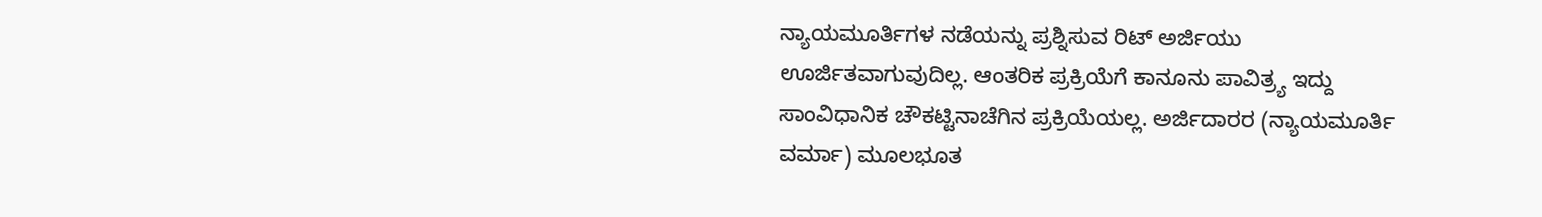ನ್ಯಾಯಮೂರ್ತಿಗಳ ನಡೆಯನ್ನು ಪ್ರಶ್ನಿಸುವ ರಿಟ್‌ ಅರ್ಜಿಯು ಊರ್ಜಿತವಾಗುವುದಿಲ್ಲ. ಆಂತರಿಕ ಪ್ರಕ್ರಿಯೆಗೆ ಕಾನೂನು ಪಾವಿತ್ರ್ಯ ಇದ್ದು ಸಾಂವಿಧಾನಿಕ ಚೌಕಟ್ಟಿನಾಚೆಗಿನ ಪ್ರಕ್ರಿಯೆಯಲ್ಲ. ಅರ್ಜಿದಾರರ (ನ್ಯಾಯಮೂರ್ತಿ ವರ್ಮಾ) ಮೂಲಭೂತ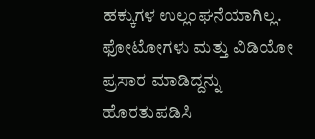ಹಕ್ಕುಗಳ ಉಲ್ಲಂಘನೆಯಾಗಿಲ್ಲ. ಫೋಟೋಗಳು ಮತ್ತು ವಿಡಿಯೋ ಪ್ರಸಾರ ಮಾಡಿದ್ದನ್ನು ಹೊರತುಪಡಿಸಿ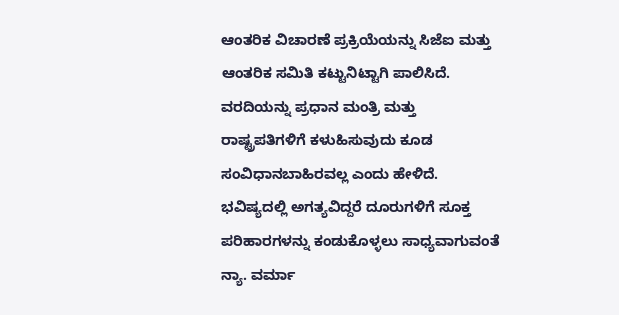ಆಂತರಿಕ ವಿಚಾರಣೆ ಪ್ರಕ್ರಿಯೆಯನ್ನು ಸಿಜೆಐ ಮತ್ತು ಆಂತರಿಕ ಸಮಿತಿ ಕಟ್ಟುನಿಟ್ಟಾಗಿ ಪಾಲಿಸಿದೆ. ವರದಿಯನ್ನು ಪ್ರಧಾನ ಮಂತ್ರಿ ಮತ್ತು ರಾಷ್ಟ್ರಪತಿಗಳಿಗೆ ಕಳುಹಿಸುವುದು ಕೂಡ ಸಂವಿಧಾನಬಾಹಿರವಲ್ಲ ಎಂದು ಹೇಳಿದೆ.
ಭವಿಷ್ಯದಲ್ಲಿ ಅಗತ್ಯವಿದ್ದರೆ ದೂರುಗಳಿಗೆ ಸೂಕ್ತ ಪರಿಹಾರಗಳನ್ನು ಕಂಡುಕೊಳ್ಳಲು ಸಾಧ್ಯವಾಗುವಂತೆ ನ್ಯಾ. ವರ್ಮಾ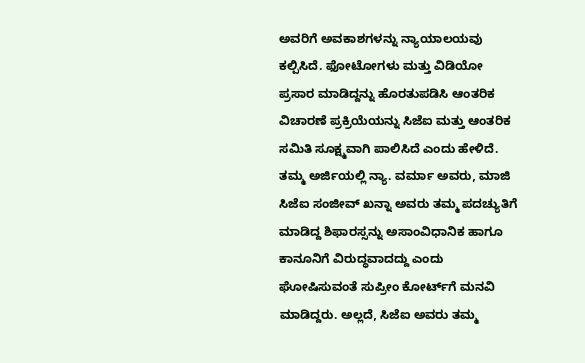ಅವರಿಗೆ ಅವಕಾಶಗಳನ್ನು ನ್ಯಾಯಾಲಯವು ಕಲ್ಪಿಸಿದೆ. ಫೋಟೋಗಳು ಮತ್ತು ವಿಡಿಯೋ ಪ್ರಸಾರ ಮಾಡಿದ್ದನ್ನು ಹೊರತುಪಡಿಸಿ ಆಂತರಿಕ ವಿಚಾರಣೆ ಪ್ರಕ್ರಿಯೆಯನ್ನು ಸಿಜೆಐ ಮತ್ತು ಆಂತರಿಕ ಸಮಿತಿ ಸೂಕ್ಷ್ಮವಾಗಿ ಪಾಲಿಸಿದೆ ಎಂದು ಹೇಳಿದೆ.
ತಮ್ಮ ಅರ್ಜಿಯಲ್ಲಿ ನ್ಯಾ. ವರ್ಮಾ ಅವರು, ಮಾಜಿ ಸಿಜೆಐ ಸಂಜೀವ್ ಖನ್ನಾ ಅವರು ತಮ್ಮ ಪದಚ್ಯುತಿಗೆ ಮಾಡಿದ್ದ ಶಿಫಾರಸ್ಸನ್ನು ಅಸಾಂವಿಧಾನಿಕ ಹಾಗೂ ಕಾನೂನಿಗೆ ವಿರುದ್ಧವಾದದ್ದು ಎಂದು ಘೋಷಿಸುವಂತೆ ಸುಪ್ರೀಂ ಕೋರ್ಟ್‌ಗೆ ಮನವಿ ಮಾಡಿದ್ದರು. ಅಲ್ಲದೆ, ಸಿಜೆಐ ಅವರು ತಮ್ಮ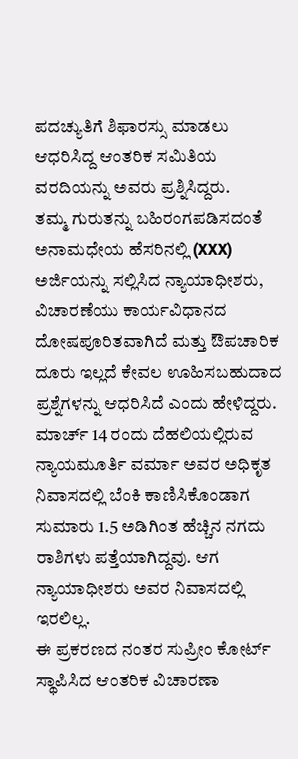ಪದಚ್ಯುತಿಗೆ ಶಿಫಾರಸ್ಸು ಮಾಡಲು ಆಧರಿಸಿದ್ದ ಆಂತರಿಕ ಸಮಿತಿಯ ವರದಿಯನ್ನು ಅವರು ಪ್ರಶ್ನಿಸಿದ್ದರು.
ತಮ್ಮ ಗುರುತನ್ನು ಬಹಿರಂಗಪಡಿಸದಂತೆ ಅನಾಮಧೇಯ ಹೆಸರಿನಲ್ಲಿ (XXX) ಅರ್ಜಿಯನ್ನು ಸಲ್ಲಿಸಿದ ನ್ಯಾಯಾಧೀಶರು, ವಿಚಾರಣೆಯು ಕಾರ್ಯವಿಧಾನದ ದೋಷಪೂರಿತವಾಗಿದೆ ಮತ್ತು ಔಪಚಾರಿಕ ದೂರು ಇಲ್ಲದೆ ಕೇವಲ ಊಹಿಸಬಹುದಾದ ಪ್ರಶ್ನೆಗಳನ್ನು ಆಧರಿಸಿದೆ ಎಂದು ಹೇಳಿದ್ದರು.
ಮಾರ್ಚ್ 14 ರಂದು ದೆಹಲಿಯಲ್ಲಿರುವ ನ್ಯಾಯಮೂರ್ತಿ ವರ್ಮಾ ಅವರ ಅಧಿಕೃತ ನಿವಾಸದಲ್ಲಿ ಬೆಂಕಿ ಕಾಣಿಸಿಕೊಂಡಾಗ ಸುಮಾರು 1.5 ಅಡಿಗಿಂತ ಹೆಚ್ಚಿನ ನಗದು ರಾಶಿಗಳು ಪತ್ತೆಯಾಗಿದ್ದವು. ಆಗ ನ್ಯಾಯಾಧೀಶರು ಅವರ ನಿವಾಸದಲ್ಲಿ ಇರಲಿಲ್ಲ.
ಈ ಪ್ರಕರಣದ ನಂತರ ಸುಪ್ರೀಂ ಕೋರ್ಟ್ ಸ್ಥಾಪಿಸಿದ ಆಂತರಿಕ ವಿಚಾರಣಾ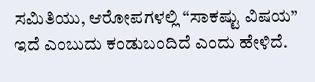ಸಮಿತಿಯು, ಆರೋಪಗಳಲ್ಲಿ “ಸಾಕಷ್ಟು ವಿಷಯ” ಇದೆ ಎಂಬುದು ಕಂಡುಬಂದಿದೆ ಎಂದು ಹೇಳಿದೆ.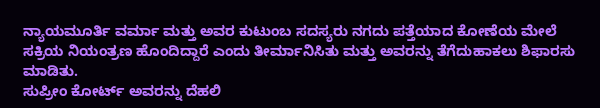ನ್ಯಾಯಮೂರ್ತಿ ವರ್ಮಾ ಮತ್ತು ಅವರ ಕುಟುಂಬ ಸದಸ್ಯರು ನಗದು ಪತ್ತೆಯಾದ ಕೋಣೆಯ ಮೇಲೆ ಸಕ್ರಿಯ ನಿಯಂತ್ರಣ ಹೊಂದಿದ್ದಾರೆ ಎಂದು ತೀರ್ಮಾನಿಸಿತು ಮತ್ತು ಅವರನ್ನು ತೆಗೆದುಹಾಕಲು ಶಿಫಾರಸು ಮಾಡಿತು.
ಸುಪ್ರೀಂ ಕೋರ್ಟ್ ಅವರನ್ನು ದೆಹಲಿ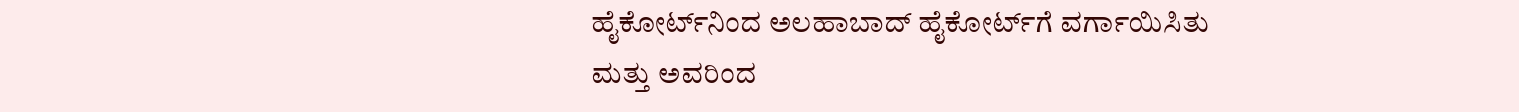ಹೈಕೋರ್ಟ್‌ನಿಂದ ಅಲಹಾಬಾದ್ ಹೈಕೋರ್ಟ್‌ಗೆ ವರ್ಗಾಯಿಸಿತು ಮತ್ತು ಅವರಿಂದ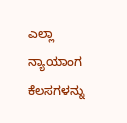ಎಲ್ಲಾ ನ್ಯಾಯಾಂಗ ಕೆಲಸಗಳನ್ನು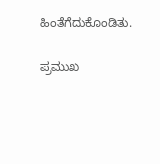ಹಿಂತೆಗೆದುಕೊಂಡಿತು.

ಪ್ರಮುಖ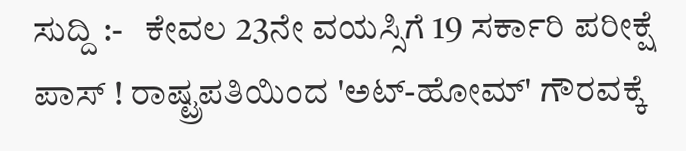ಸುದ್ದಿ :-   ಕೇವಲ 23ನೇ ವಯಸ್ಸಿಗೆ 19 ಸರ್ಕಾರಿ ಪರೀಕ್ಷೆ ಪಾಸ್ ! ರಾಷ್ಟ್ರಪತಿಯಿಂದ 'ಅಟ್-ಹೋಮ್' ಗೌರವಕ್ಕೆ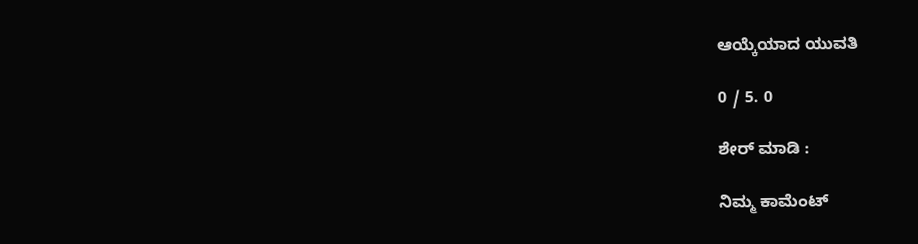ಆಯ್ಕೆಯಾದ ಯುವತಿ

0 / 5. 0

ಶೇರ್ ಮಾಡಿ :

ನಿಮ್ಮ ಕಾಮೆಂಟ್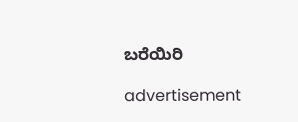ಬರೆಯಿರಿ

advertisement